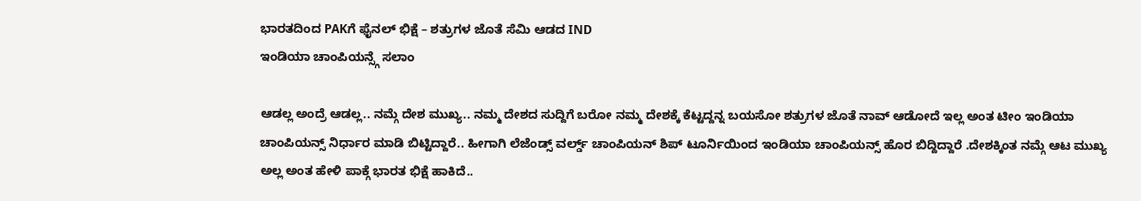ಭಾರತದಿಂದ PAKಗೆ ಫೈನಲ್ ಭಿಕ್ಷೆ – ಶತ್ರುಗಳ ಜೊತೆ ಸೆಮಿ ಆಡದ IND
ಇಂಡಿಯಾ ಚಾಂಪಿಯನ್ಸ್ಗೆ ಸಲಾಂ

ಆಡಲ್ಲ ಅಂದ್ರೆ ಆಡಲ್ಲ.. ನಮ್ಗೆ ದೇಶ ಮುಖ್ಯ.. ನಮ್ಮ ದೇಶದ ಸುದ್ದಿಗೆ ಬರೋ ನಮ್ಮ ದೇಶಕ್ಕೆ ಕೆಟ್ಟದ್ದನ್ನ ಬಯಸೋ ಶತ್ರುಗಳ ಜೊತೆ ನಾವ್ ಆಡೋದೆ ಇಲ್ಲ ಅಂತ ಟೀಂ ಇಂಡಿಯಾ ಚಾಂಪಿಯನ್ಸ್ ನಿರ್ಧಾರ ಮಾಡಿ ಬಿಟ್ಟಿದ್ದಾರೆ.. ಹೀಗಾಗಿ ಲೆಜೆಂಡ್ಸ್ ವರ್ಲ್ಡ್ ಚಾಂಪಿಯನ್ ಶಿಪ್ ಟೂರ್ನಿಯಿಂದ ಇಂಡಿಯಾ ಚಾಂಪಿಯನ್ಸ್ ಹೊರ ಬಿದ್ದಿದ್ದಾರೆ .ದೇಶಕ್ಕಿಂತ ನಮ್ಗೆ ಆಟ ಮುಖ್ಯ ಅಲ್ಲ ಅಂತ ಹೇಳಿ ಪಾಕ್ಗೆ ಭಾರತ ಭಿಕ್ಷೆ ಹಾಕಿದೆ..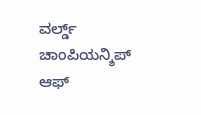ವರ್ಲ್ಡ್ ಚಾಂಪಿಯನ್ಶಿಪ್ ಆಫ್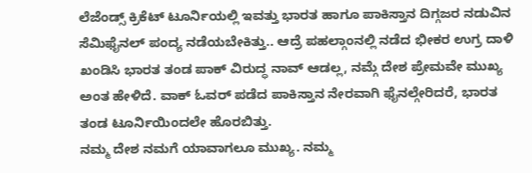ಲೆಜೆಂಡ್ಸ್ ಕ್ರಿಕೆಟ್ ಟೂರ್ನಿಯಲ್ಲಿ ಇವತ್ತು ಭಾರತ ಹಾಗೂ ಪಾಕಿಸ್ತಾನ ದಿಗ್ಗಜರ ನಡುವಿನ ಸೆಮಿಫೈನಲ್ ಪಂದ್ಯ ನಡೆಯಬೇಕಿತ್ತು.. ಆದ್ರೆ ಪಹಲ್ಗಾಂನಲ್ಲಿ ನಡೆದ ಭೀಕರ ಉಗ್ರ ದಾಳಿ ಖಂಡಿಸಿ ಭಾರತ ತಂಡ ಪಾಕ್ ವಿರುದ್ಧ ನಾವ್ ಆಡಲ್ಲ, ನಮ್ಗೆ ದೇಶ ಪ್ರೇಮವೇ ಮುಖ್ಯ ಅಂತ ಹೇಳಿದೆ. ವಾಕ್ ಓವರ್ ಪಡೆದ ಪಾಕಿಸ್ತಾನ ನೇರವಾಗಿ ಫೈನಲ್ಗೇರಿದರೆ, ಭಾರತ ತಂಡ ಟೂರ್ನಿಯಿಂದಲೇ ಹೊರಬಿತ್ತು.
ನಮ್ಮ ದೇಶ ನಮಗೆ ಯಾವಾಗಲೂ ಮುಖ್ಯ. ನಮ್ಮ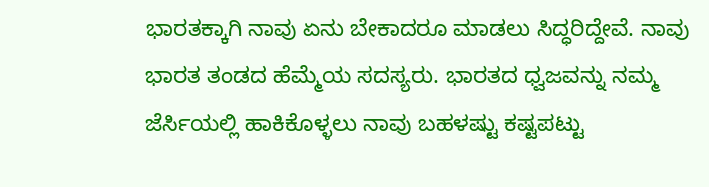ಭಾರತಕ್ಕಾಗಿ ನಾವು ಏನು ಬೇಕಾದರೂ ಮಾಡಲು ಸಿದ್ಧರಿದ್ದೇವೆ. ನಾವು ಭಾರತ ತಂಡದ ಹೆಮ್ಮೆಯ ಸದಸ್ಯರು. ಭಾರತದ ಧ್ವಜವನ್ನು ನಮ್ಮ ಜೆರ್ಸಿಯಲ್ಲಿ ಹಾಕಿಕೊಳ್ಳಲು ನಾವು ಬಹಳಷ್ಟು ಕಷ್ಟಪಟ್ಟು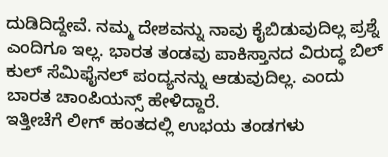ದುಡಿದಿದ್ದೇವೆ. ನಮ್ಮ ದೇಶವನ್ನು ನಾವು ಕೈಬಿಡುವುದಿಲ್ಲ ಪ್ರಶ್ನೆ ಎಂದಿಗೂ ಇಲ್ಲ. ಭಾರತ ತಂಡವು ಪಾಕಿಸ್ತಾನದ ವಿರುದ್ಧ ಬಿಲ್ ಕುಲ್ ಸೆಮಿಫೈನಲ್ ಪಂದ್ಯನನ್ನು ಆಡುವುದಿಲ್ಲ. ಎಂದು ಬಾರತ ಚಾಂಪಿಯನ್ಸ್ ಹೇಳಿದ್ದಾರೆ.
ಇತ್ತೀಚೆಗೆ ಲೀಗ್ ಹಂತದಲ್ಲಿ ಉಭಯ ತಂಡಗಳು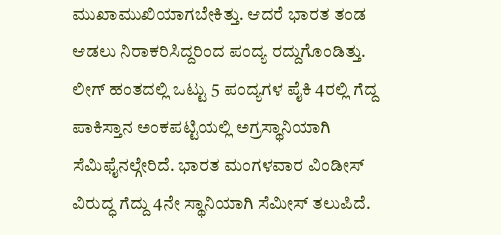ಮುಖಾಮುಖಿಯಾಗಬೇಕಿತ್ತು. ಆದರೆ ಭಾರತ ತಂಡ ಆಡಲು ನಿರಾಕರಿಸಿದ್ದರಿಂದ ಪಂದ್ಯ ರದ್ದುಗೊಂಡಿತ್ತು. ಲೀಗ್ ಹಂತದಲ್ಲಿ ಒಟ್ಟು 5 ಪಂದ್ಯಗಳ ಪೈಕಿ 4ರಲ್ಲಿ ಗೆದ್ದ ಪಾಕಿಸ್ತಾನ ಅಂಕಪಟ್ಟಿಯಲ್ಲಿ ಅಗ್ರಸ್ಥಾನಿಯಾಗಿ ಸೆಮಿಫೈನಲ್ಗೇರಿದೆ. ಭಾರತ ಮಂಗಳವಾರ ವಿಂಡೀಸ್ ವಿರುದ್ಧ ಗೆದ್ದು 4ನೇ ಸ್ಥಾನಿಯಾಗಿ ಸೆಮೀಸ್ ತಲುಪಿದೆ.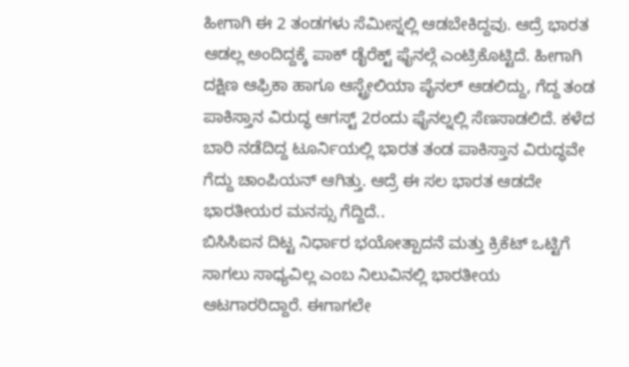ಹೀಗಾಗಿ ಈ 2 ತಂಡಗಳು ಸೆಮೀಸ್ನಲ್ಲಿ ಆಡಬೇಕಿದ್ದವು. ಆದ್ರೆ ಭಾರತ ಆಡಲ್ಲ ಅಂದಿದ್ದಕ್ಕೆ ಪಾಕ್ ಡೈರೆಕ್ಟ್ ಫೈನಲ್ಗೆ ಎಂಟ್ರಿಕೊಟ್ಟಿದೆ. ಹೀಗಾಗಿ ದಕ್ಷಿಣ ಆಫ್ರಿಕಾ ಹಾಗೂ ಆಸ್ಟ್ರೇಲಿಯಾ ಪೈನಲ್ ಆಡಲಿದ್ದು, ಗೆದ್ದ ತಂಡ ಪಾಕಿಸ್ತಾನ ವಿರುದ್ಧ ಆಗಸ್ಟ್ 2ರಂದು ಫೈನಲ್ನಲ್ಲಿ ಸೆಣಸಾಡಲಿದೆ. ಕಳೆದ ಬಾರಿ ನಡೆದಿದ್ದ ಟೂರ್ನಿಯಲ್ಲಿ ಭಾರತ ತಂಡ ಪಾಕಿಸ್ತಾನ ವಿರುದ್ಧವೇ ಗೆದ್ದು ಚಾಂಪಿಯನ್ ಆಗಿತ್ತು. ಆದ್ರೆ ಈ ಸಲ ಭಾರತ ಆಡದೇ ಭಾರತೀಯರ ಮನಸ್ಸು ಗೆದ್ದಿದೆ..
ಬಿಸಿಸಿಐನ ದಿಟ್ಟ ನಿರ್ಧಾರ ಭಯೋತ್ಪಾದನೆ ಮತ್ತು ಕ್ರಿಕೆಟ್ ಒಟ್ಟಿಗೆ ಸಾಗಲು ಸಾಧ್ಯವಿಲ್ಲ ಎಂಬ ನಿಲುವಿನಲ್ಲಿ ಭಾರತೀಯ ಆಟಗಾರರಿದ್ದಾರೆ. ಈಗಾಗಲೇ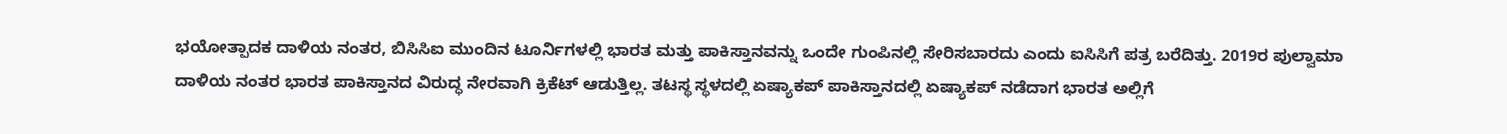ಭಯೋತ್ಪಾದಕ ದಾಳಿಯ ನಂತರ, ಬಿಸಿಸಿಐ ಮುಂದಿನ ಟೂರ್ನಿಗಳಲ್ಲಿ ಭಾರತ ಮತ್ತು ಪಾಕಿಸ್ತಾನವನ್ನು ಒಂದೇ ಗುಂಪಿನಲ್ಲಿ ಸೇರಿಸಬಾರದು ಎಂದು ಐಸಿಸಿಗೆ ಪತ್ರ ಬರೆದಿತ್ತು. 2019ರ ಪುಲ್ವಾಮಾ ದಾಳಿಯ ನಂತರ ಭಾರತ ಪಾಕಿಸ್ತಾನದ ವಿರುದ್ಧ ನೇರವಾಗಿ ಕ್ರಿಕೆಟ್ ಆಡುತ್ತಿಲ್ಲ. ತಟಸ್ಥ ಸ್ಥಳದಲ್ಲಿ ಏಷ್ಯಾಕಪ್ ಪಾಕಿಸ್ತಾನದಲ್ಲಿ ಏಷ್ಯಾಕಪ್ ನಡೆದಾಗ ಭಾರತ ಅಲ್ಲಿಗೆ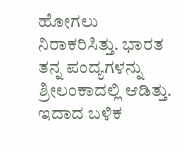ಹೋಗಲು ನಿರಾಕರಿಸಿತ್ತು. ಭಾರತ ತನ್ನ ಪಂದ್ಯಗಳನ್ನು ಶ್ರೀಲಂಕಾದಲ್ಲಿ ಆಡಿತ್ತು. ಇದಾದ ಬಳಿಕ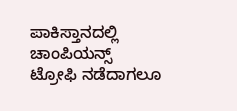ಪಾಕಿಸ್ತಾನದಲ್ಲಿ ಚಾಂಪಿಯನ್ಸ್ ಟ್ರೋಫಿ ನಡೆದಾಗಲೂ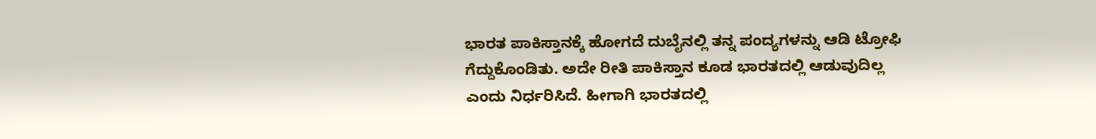ಭಾರತ ಪಾಕಿಸ್ತಾನಕ್ಕೆ ಹೋಗದೆ ದುಬೈನಲ್ಲಿ ತನ್ನ ಪಂದ್ಯಗಳನ್ನು ಆಡಿ ಟ್ರೋಫಿ ಗೆದ್ದುಕೊಂಡಿತು. ಅದೇ ರೀತಿ ಪಾಕಿಸ್ತಾನ ಕೂಡ ಭಾರತದಲ್ಲಿ ಆಡುವುದಿಲ್ಲ ಎಂದು ನಿರ್ಧರಿಸಿದೆ. ಹೀಗಾಗಿ ಭಾರತದಲ್ಲಿ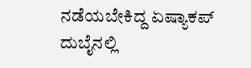ನಡೆಯಬೇಕಿದ್ದ ಏಷ್ಯಾಕಪ್ ದುಬೈನಲ್ಲಿ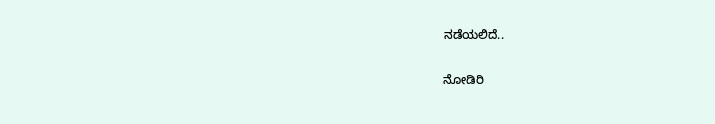ನಡೆಯಲಿದೆ..

ನೋಡಿರಿ